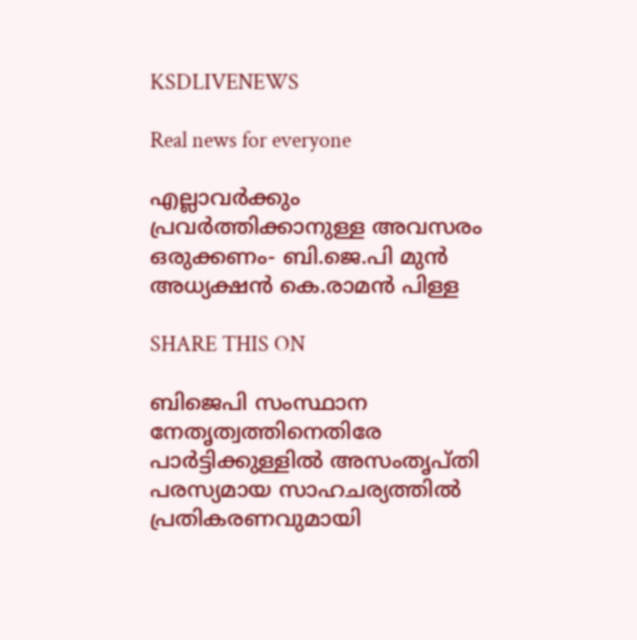KSDLIVENEWS

Real news for everyone

എല്ലാവര്‍ക്കും പ്രവര്‍ത്തിക്കാനുള്ള അവസരം ഒരുക്കണം- ബി.ജെ.പി മുന്‍ അധ്യക്ഷന്‍ കെ.രാമന്‍ പിള്ള

SHARE THIS ON

ബിജെപി സംസ്ഥാന നേതൃത്വത്തിനെതിരേ പാർട്ടിക്കുള്ളിൽ അസംതൃപ്തി പരസ്യമായ സാഹചര്യത്തിൽ പ്രതികരണവുമായി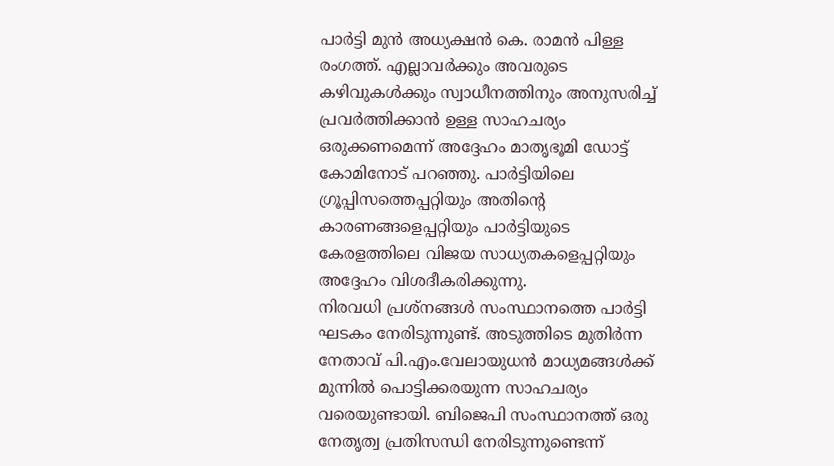പാർട്ടി മുൻ അധ്യക്ഷൻ കെ. രാമൻ പിള്ള രംഗത്ത്. എല്ലാവർക്കും അവരുടെ കഴിവുകൾക്കും സ്വാധീനത്തിനും അനുസരിച്ച് പ്രവർത്തിക്കാൻ ഉള്ള സാഹചര്യം ഒരുക്കണമെന്ന് അദ്ദേഹം മാതൃഭൂമി ഡോട്ട് കോമിനോട് പറഞ്ഞു. പാർട്ടിയിലെ ഗ്രൂപ്പിസത്തെപ്പറ്റിയും അതിന്റെ കാരണങ്ങളെപ്പറ്റിയും പാർട്ടിയുടെ കേരളത്തിലെ വിജയ സാധ്യതകളെപ്പറ്റിയും അദ്ദേഹം വിശദീകരിക്കുന്നു.
നിരവധി പ്രശ്നങ്ങൾ സംസ്ഥാനത്തെ പാർട്ടി ഘടകം നേരിടുന്നുണ്ട്. അടുത്തിടെ മുതിർന്ന നേതാവ് പി.എം.വേലായുധൻ മാധ്യമങ്ങൾക്ക് മുന്നിൽ പൊട്ടിക്കരയുന്ന സാഹചര്യം വരെയുണ്ടായി. ബിജെപി സംസ്ഥാനത്ത് ഒരു നേതൃത്വ പ്രതിസന്ധി നേരിടുന്നുണ്ടെന്ന്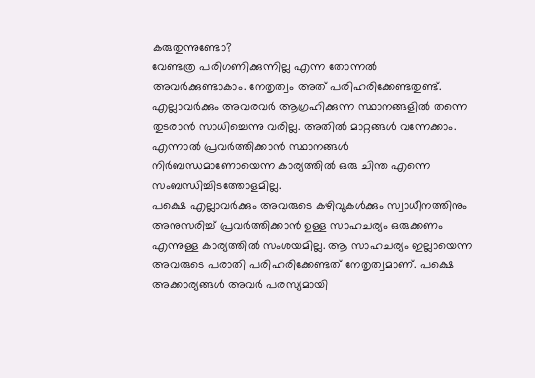കരുതുന്നുണ്ടോ?
വേണ്ടത്ര പരിഗണിക്കുന്നില്ല എന്ന തോന്നൽ അവർക്കുണ്ടാകാം. നേതൃത്വം അത് പരിഹരിക്കേണ്ടതുണ്ട്. എല്ലാവർക്കും അവരവർ ആഗ്രഹിക്കുന്ന സ്ഥാനങ്ങളിൽ തന്നെ തുടരാൻ സാധിച്ചെന്നു വരില്ല. അതിൽ മാറ്റങ്ങൾ വന്നേക്കാം. എന്നാൽ പ്രവർത്തിക്കാൻ സ്ഥാനങ്ങൾ നിർബന്ധമാണോയെന്ന കാര്യത്തിൽ ഒരു ചിന്ത എന്നെ സംബന്ധിച്ചിടത്തോളമില്ല.
പക്ഷെ എല്ലാവർക്കും അവരുടെ കഴിവുകൾക്കും സ്വാധീനത്തിനും അനുസരിച്ച് പ്രവർത്തിക്കാൻ ഉള്ള സാഹചര്യം ഒരുക്കണം എന്നുള്ള കാര്യത്തിൽ സംശയമില്ല. ആ സാഹചര്യം ഇല്ലായെന്ന അവരുടെ പരാതി പരിഹരിക്കേണ്ടത് നേതൃത്വമാണ്. പക്ഷെ അക്കാര്യങ്ങൾ അവർ പരസ്യമായി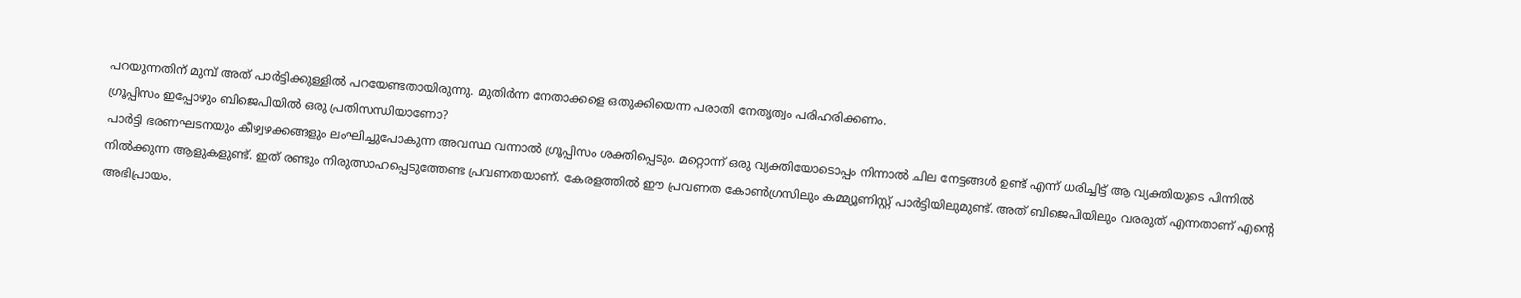പറയുന്നതിന് മുമ്പ് അത് പാർട്ടിക്കുള്ളിൽ പറയേണ്ടതായിരുന്നു. മുതിർന്ന നേതാക്കളെ ഒതുക്കിയെന്ന പരാതി നേതൃത്വം പരിഹരിക്കണം.
ഗ്രൂപ്പിസം ഇപ്പോഴും ബിജെപിയിൽ ഒരു പ്രതിസന്ധിയാണോ?
പാർട്ടി ഭരണഘടനയും കീഴ്വഴക്കങ്ങളും ലംഘിച്ചുപോകുന്ന അവസ്ഥ വന്നാൽ ഗ്രൂപ്പിസം ശക്തിപ്പെടും. മറ്റൊന്ന് ഒരു വ്യക്തിയോടൊപ്പം നിന്നാൽ ചില നേട്ടങ്ങൾ ഉണ്ട് എന്ന് ധരിച്ചിട്ട് ആ വ്യക്തിയുടെ പിന്നിൽ നിൽക്കുന്ന ആളുകളുണ്ട്. ഇത് രണ്ടും നിരുത്സാഹപ്പെടുത്തേണ്ട പ്രവണതയാണ്. കേരളത്തിൽ ഈ പ്രവണത കോൺഗ്രസിലും കമ്മ്യൂണിസ്റ്റ് പാർട്ടിയിലുമുണ്ട്. അത് ബിജെപിയിലും വരരുത് എന്നതാണ് എന്റെ അഭിപ്രായം.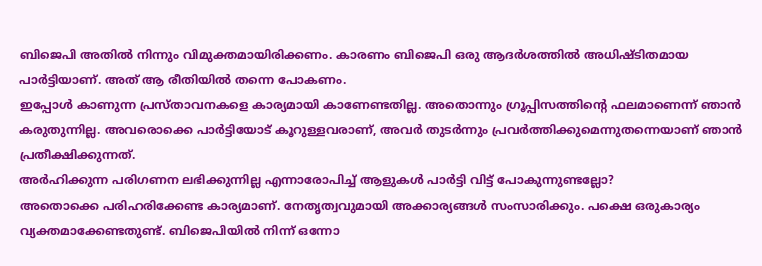ബിജെപി അതിൽ നിന്നും വിമുക്തമായിരിക്കണം. കാരണം ബിജെപി ഒരു ആദർശത്തിൽ അധിഷ്ടിതമായ പാർട്ടിയാണ്. അത് ആ രീതിയിൽ തന്നെ പോകണം.
ഇപ്പോൾ കാണുന്ന പ്രസ്താവനകളെ കാര്യമായി കാണേണ്ടതില്ല. അതൊന്നും ഗ്രൂപ്പിസത്തിന്റെ ഫലമാണെന്ന് ഞാൻ കരുതുന്നില്ല. അവരൊക്കെ പാർട്ടിയോട് കൂറുള്ളവരാണ്, അവർ തുടർന്നും പ്രവർത്തിക്കുമെന്നുതന്നെയാണ് ഞാൻ പ്രതീക്ഷിക്കുന്നത്.
അർഹിക്കുന്ന പരിഗണന ലഭിക്കുന്നില്ല എന്നാരോപിച്ച് ആളുകൾ പാർട്ടി വിട്ട് പോകുന്നുണ്ടല്ലോ?
അതൊക്കെ പരിഹരിക്കേണ്ട കാര്യമാണ്. നേതൃത്വവുമായി അക്കാര്യങ്ങൾ സംസാരിക്കും. പക്ഷെ ഒരുകാര്യം വ്യക്തമാക്കേണ്ടതുണ്ട്. ബിജെപിയിൽ നിന്ന് ഒന്നോ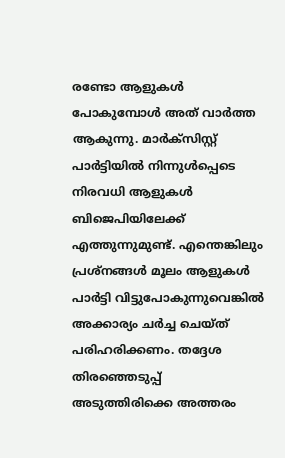രണ്ടോ ആളുകൾ പോകുമ്പോൾ അത് വാർത്ത ആകുന്നു. മാർക്സിസ്റ്റ് പാർട്ടിയിൽ നിന്നുൾപ്പെടെ നിരവധി ആളുകൾ ബിജെപിയിലേക്ക് എത്തുന്നുമുണ്ട്. എന്തെങ്കിലും പ്രശ്നങ്ങൾ മൂലം ആളുകൾ പാർട്ടി വിട്ടുപോകുന്നുവെങ്കിൽ അക്കാര്യം ചർച്ച ചെയ്ത് പരിഹരിക്കണം. തദ്ദേശ തിരഞ്ഞെടുപ്പ് അടുത്തിരിക്കെ അത്തരം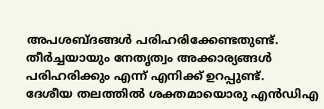അപശബ്ദങ്ങൾ പരിഹരിക്കേണ്ടതുണ്ട്. തീർച്ചയായും നേതൃത്വം അക്കാര്യങ്ങൾ പരിഹരിക്കും എന്ന് എനിക്ക് ഉറപ്പുണ്ട്.
ദേശീയ തലത്തിൽ ശക്തമായൊരു എൻഡിഎ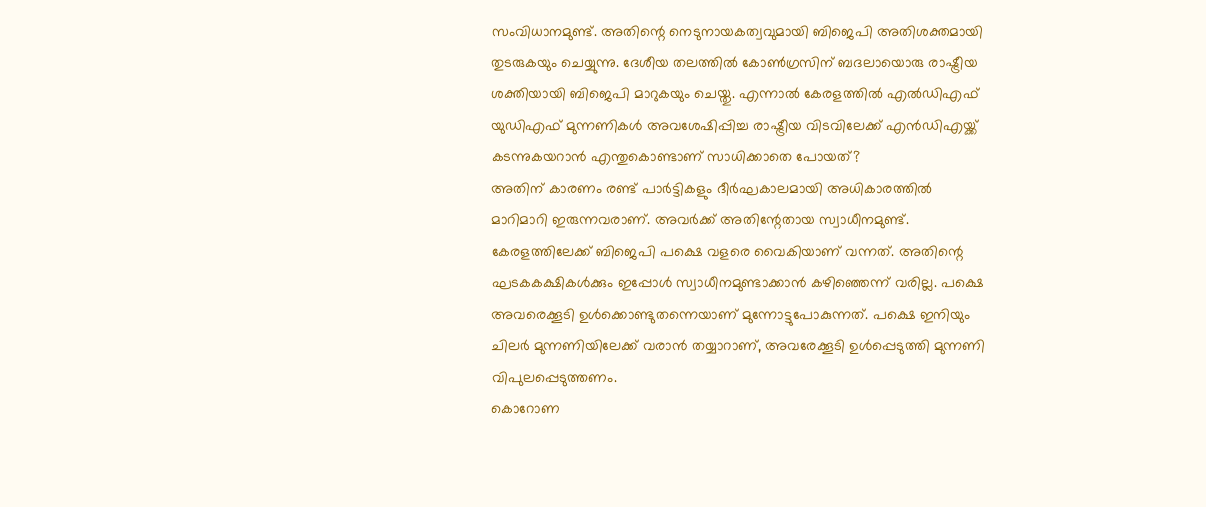സംവിധാനമുണ്ട്. അതിന്റെ നെടുനായകത്വവുമായി ബിജെപി അതിശക്തമായി തുടരുകയും ചെയ്യുന്നു. ദേശീയ തലത്തിൽ കോൺഗ്രസിന് ബദലായൊരു രാഷ്ട്രീയ ശക്തിയായി ബിജെപി മാറുകയും ചെയ്തു. എന്നാൽ കേരളത്തിൽ എൽഡിഎഫ് യുഡിഎഫ് മുന്നണികൾ അവശേഷിപ്പിച്ച രാഷ്ട്രീയ വിടവിലേക്ക് എൻഡിഎയ്ക്ക് കടന്നുകയറാൻ എന്തുകൊണ്ടാണ് സാധിക്കാതെ പോയത്?
അതിന് കാരണം രണ്ട് പാർട്ടികളും ദീർഘകാലമായി അധികാരത്തിൽ മാറിമാറി ഇരുന്നവരാണ്. അവർക്ക് അതിന്റേതായ സ്വാധീനമുണ്ട്. കേരളത്തിലേക്ക് ബിജെപി പക്ഷെ വളരെ വൈകിയാണ് വന്നത്. അതിന്റെ ഘടകകക്ഷികൾക്കും ഇപ്പോൾ സ്വാധീനമുണ്ടാക്കാൻ കഴിഞ്ഞെന്ന് വരില്ല. പക്ഷെ അവരെക്കൂടി ഉൾക്കൊണ്ടുതന്നെയാണ് മുന്നോട്ടുപോകുന്നത്. പക്ഷെ ഇനിയും ചിലർ മുന്നണിയിലേക്ക് വരാൻ തയ്യാറാണ്, അവരേക്കൂടി ഉൾപ്പെടുത്തി മുന്നണി വിപുലപ്പെടുത്തണം.
കൊറോണ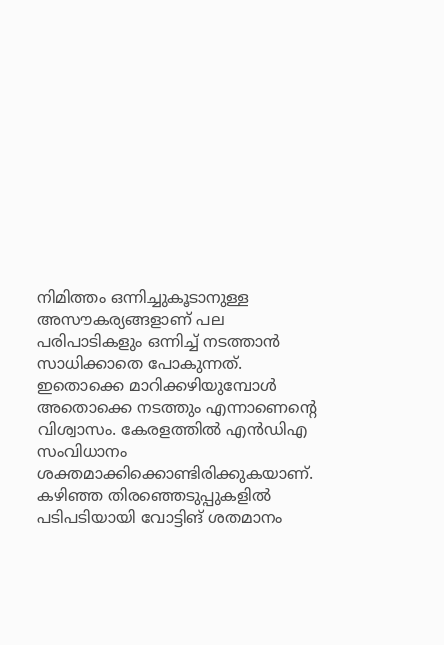നിമിത്തം ഒന്നിച്ചുകൂടാനുള്ള അസൗകര്യങ്ങളാണ് പല പരിപാടികളും ഒന്നിച്ച് നടത്താൻ സാധിക്കാതെ പോകുന്നത്. ഇതൊക്കെ മാറിക്കഴിയുമ്പോൾ അതൊക്കെ നടത്തും എന്നാണെന്റെ വിശ്വാസം. കേരളത്തിൽ എൻഡിഎ സംവിധാനം ശക്തമാക്കിക്കൊണ്ടിരിക്കുകയാണ്. കഴിഞ്ഞ തിരഞ്ഞെടുപ്പുകളിൽ പടിപടിയായി വോട്ടിങ് ശതമാനം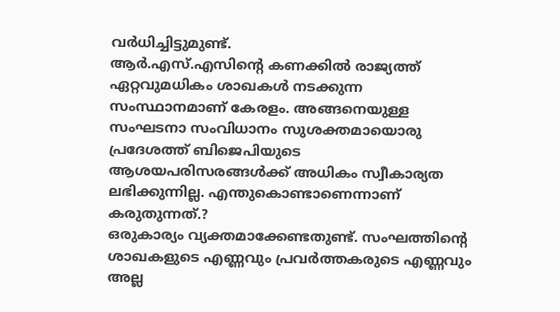വർധിച്ചിട്ടുമുണ്ട്.
ആർ.എസ്.എസിന്റെ കണക്കിൽ രാജ്യത്ത് ഏറ്റവുമധികം ശാഖകൾ നടക്കുന്ന സംസ്ഥാനമാണ് കേരളം. അങ്ങനെയുള്ള സംഘടനാ സംവിധാനം സുശക്തമായൊരു പ്രദേശത്ത് ബിജെപിയുടെ ആശയപരിസരങ്ങൾക്ക് അധികം സ്വീകാര്യത ലഭിക്കുന്നില്ല. എന്തുകൊണ്ടാണെന്നാണ് കരുതുന്നത്.?
ഒരുകാര്യം വ്യക്തമാക്കേണ്ടതുണ്ട്. സംഘത്തിന്റെ ശാഖകളുടെ എണ്ണവും പ്രവർത്തകരുടെ എണ്ണവും അല്ല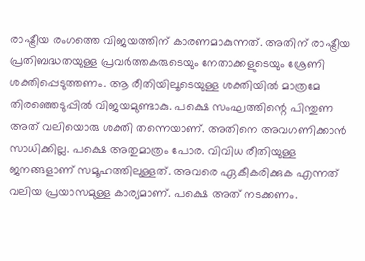രാഷ്ട്രീയ രംഗത്തെ വിജയത്തിന് കാരണമാകുന്നത്. അതിന് രാഷ്ട്രീയ പ്രതിബദ്ധതയുള്ള പ്രവർത്തകരുടെയും നേതാക്കളുടെയും ശ്രേണി ശക്തിപ്പെടുത്തണം. ആ രീതിയിലൂടെയുള്ള ശക്തിയിൽ മാത്രമേ തിരഞ്ഞെടുപ്പിൽ വിജയമുണ്ടാകു. പക്ഷെ സംഘത്തിന്റെ പിന്തുണ അത് വലിയൊരു ശക്തി തന്നെയാണ്. അതിനെ അവഗണിക്കാൻ സാധിക്കില്ല. പക്ഷെ അതുമാത്രം പോര. വിവിധ രീതിയുള്ള ജനങ്ങളാണ് സമൂഹത്തിലുള്ളത്. അവരെ ഏകീകരിക്കുക എന്നത് വലിയ പ്രയാസമുള്ള കാര്യമാണ്. പക്ഷെ അത് നടക്കണം.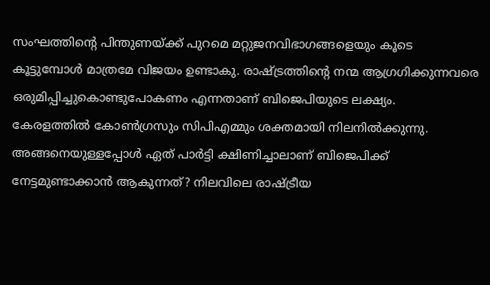സംഘത്തിന്റെ പിന്തുണയ്ക്ക് പുറമെ മറ്റുജനവിഭാഗങ്ങളെയും കൂടെ കൂട്ടുമ്പോൾ മാത്രമേ വിജയം ഉണ്ടാകു. രാഷ്ട്രത്തിന്റെ നന്മ ആഗ്രഗിക്കുന്നവരെ ഒരുമിപ്പിച്ചുകൊണ്ടുപോകണം എന്നതാണ് ബിജെപിയുടെ ലക്ഷ്യം.
കേരളത്തിൽ കോൺഗ്രസും സിപിഎമ്മും ശക്തമായി നിലനിൽക്കുന്നു. അങ്ങനെയുള്ളപ്പോൾ ഏത് പാർട്ടി ക്ഷിണിച്ചാലാണ് ബിജെപിക്ക് നേട്ടമുണ്ടാക്കാൻ ആകുന്നത്? നിലവിലെ രാഷ്ട്രീയ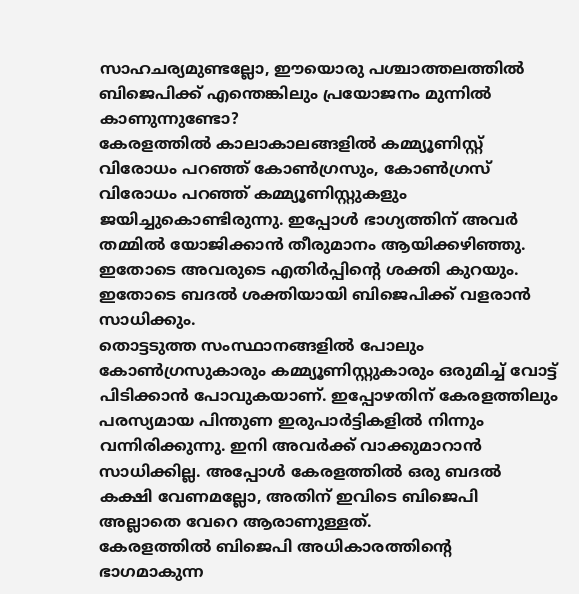സാഹചര്യമുണ്ടല്ലോ, ഈയൊരു പശ്ചാത്തലത്തിൽ ബിജെപിക്ക് എന്തെങ്കിലും പ്രയോജനം മുന്നിൽ കാണുന്നുണ്ടോ?
കേരളത്തിൽ കാലാകാലങ്ങളിൽ കമ്മ്യൂണിസ്റ്റ് വിരോധം പറഞ്ഞ് കോൺഗ്രസും, കോൺഗ്രസ് വിരോധം പറഞ്ഞ് കമ്മ്യൂണിസ്റ്റുകളും ജയിച്ചുകൊണ്ടിരുന്നു. ഇപ്പോൾ ഭാഗ്യത്തിന് അവർ തമ്മിൽ യോജിക്കാൻ തീരുമാനം ആയിക്കഴിഞ്ഞു. ഇതോടെ അവരുടെ എതിർപ്പിന്റെ ശക്തി കുറയും. ഇതോടെ ബദൽ ശക്തിയായി ബിജെപിക്ക് വളരാൻ സാധിക്കും.
തൊട്ടടുത്ത സംസ്ഥാനങ്ങളിൽ പോലും കോൺഗ്രസുകാരും കമ്മ്യൂണിസ്റ്റുകാരും ഒരുമിച്ച് വോട്ട് പിടിക്കാൻ പോവുകയാണ്. ഇപ്പോഴതിന് കേരളത്തിലും പരസ്യമായ പിന്തുണ ഇരുപാർട്ടികളിൽ നിന്നും വന്നിരിക്കുന്നു. ഇനി അവർക്ക് വാക്കുമാറാൻ സാധിക്കില്ല. അപ്പോൾ കേരളത്തിൽ ഒരു ബദൽ കക്ഷി വേണമല്ലോ, അതിന് ഇവിടെ ബിജെപി അല്ലാതെ വേറെ ആരാണുള്ളത്.
കേരളത്തിൽ ബിജെപി അധികാരത്തിന്റെ ഭാഗമാകുന്ന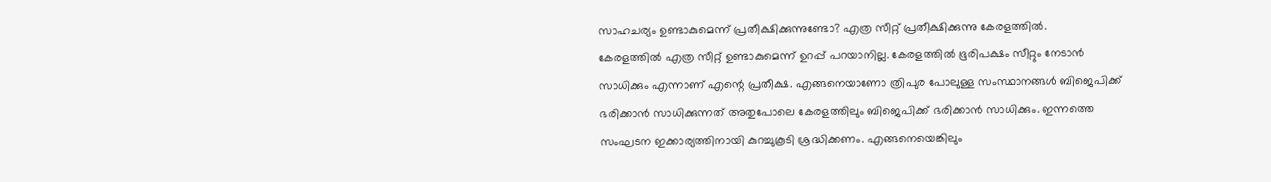സാഹചര്യം ഉണ്ടാകുമെന്ന് പ്രതീക്ഷിക്കുന്നുണ്ടോ? എത്ര സീറ്റ് പ്രതീക്ഷിക്കുന്നു കേരളത്തിൽ.
കേരളത്തിൽ എത്ര സീറ്റ് ഉണ്ടാകുമെന്ന് ഉറപ്പ് പറയാനില്ല. കേരളത്തിൽ ഭൂരിപക്ഷം സീറ്റും നേടാൻ സാധിക്കും എന്നാണ് എന്റെ പ്രതീക്ഷ. എങ്ങനെയാണോ ത്രിപുര പോലുള്ള സംസ്ഥാനങ്ങൾ ബിജെപിക്ക് ഭരിക്കാൻ സാധിക്കുന്നത് അതുപോലെ കേരളത്തിലും ബിജെപിക്ക് ഭരിക്കാൻ സാധിക്കും. ഇന്നത്തെ സംഘടന ഇക്കാര്യത്തിനായി കുറച്ചുകൂടി ശ്രദ്ധിക്കണം. എങ്ങനെയെങ്കിലും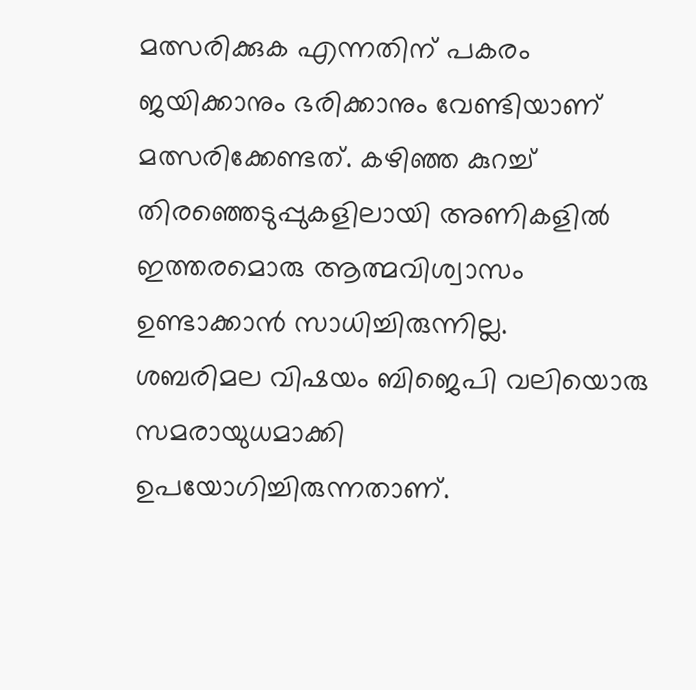മത്സരിക്കുക എന്നതിന് പകരം ജയിക്കാനും ഭരിക്കാനും വേണ്ടിയാണ് മത്സരിക്കേണ്ടത്. കഴിഞ്ഞ കുറച്ച് തിരഞ്ഞെടുപ്പുകളിലായി അണികളിൽ ഇത്തരമൊരു ആത്മവിശ്വാസം ഉണ്ടാക്കാൻ സാധിച്ചിരുന്നില്ല.
ശബരിമല വിഷയം ബിജെപി വലിയൊരു സമരായുധമാക്കി ഉപയോഗിച്ചിരുന്നതാണ്.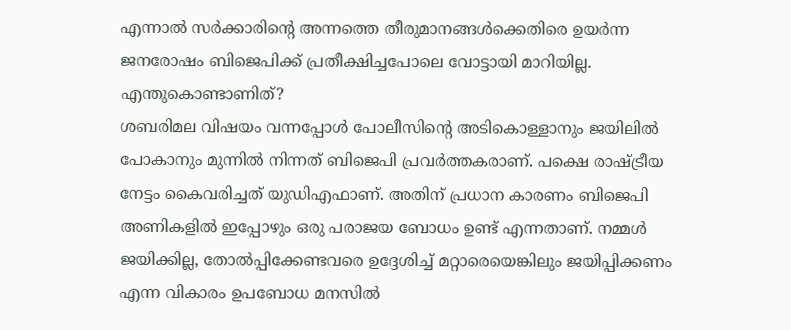എന്നാൽ സർക്കാരിന്റെ അന്നത്തെ തീരുമാനങ്ങൾക്കെതിരെ ഉയർന്ന ജനരോഷം ബിജെപിക്ക് പ്രതീക്ഷിച്ചപോലെ വോട്ടായി മാറിയില്ല. എന്തുകൊണ്ടാണിത്?
ശബരിമല വിഷയം വന്നപ്പോൾ പോലീസിന്റെ അടികൊള്ളാനും ജയിലിൽ പോകാനും മുന്നിൽ നിന്നത് ബിജെപി പ്രവർത്തകരാണ്. പക്ഷെ രാഷ്ട്രീയ നേട്ടം കൈവരിച്ചത് യുഡിഎഫാണ്. അതിന് പ്രധാന കാരണം ബിജെപി അണികളിൽ ഇപ്പോഴും ഒരു പരാജയ ബോധം ഉണ്ട് എന്നതാണ്. നമ്മൾ ജയിക്കില്ല, തോൽപ്പിക്കേണ്ടവരെ ഉദ്ദേശിച്ച് മറ്റാരെയെങ്കിലും ജയിപ്പിക്കണം എന്ന വികാരം ഉപബോധ മനസിൽ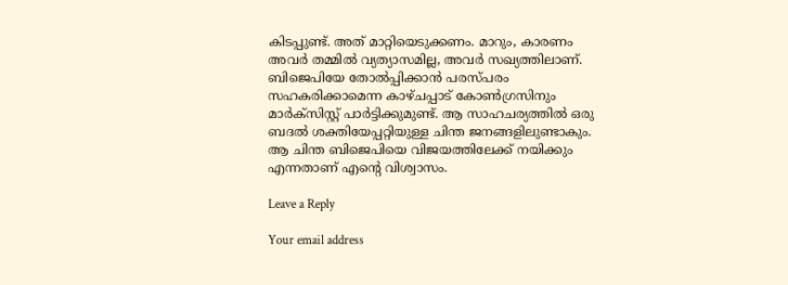കിടപ്പുണ്ട്. അത് മാറ്റിയെടുക്കണം. മാറും, കാരണം അവർ തമ്മിൽ വ്യത്യാസമില്ല, അവർ സഖ്യത്തിലാണ്. ബിജെപിയേ തോൽപ്പിക്കാൻ പരസ്പരം സഹകരിക്കാമെന്ന കാഴ്ചപ്പാട് കോൺഗ്രസിനും മാർക്സിസ്റ്റ് പാർട്ടിക്കുമുണ്ട്. ആ സാഹചര്യത്തിൽ ഒരു ബദൽ ശക്തിയേപ്പറ്റിയുള്ള ചിന്ത ജനങ്ങളിലുണ്ടാകും. ആ ചിന്ത ബിജെപിയെ വിജയത്തിലേക്ക് നയിക്കും എന്നതാണ് എന്റെ വിശ്വാസം.

Leave a Reply

Your email address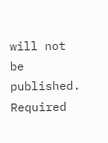will not be published. Required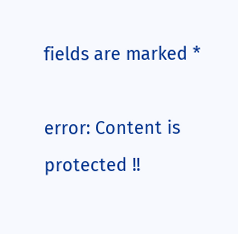fields are marked *

error: Content is protected !!